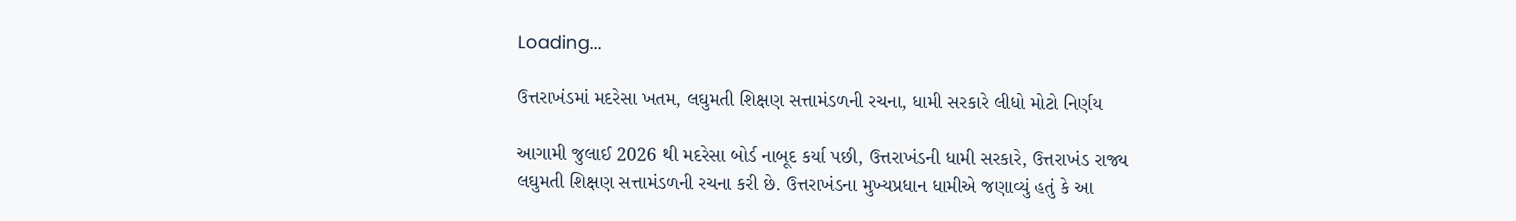Loading...

ઉત્તરાખંડમાં મદરેસા ખતમ, લઘુમતી શિક્ષણ સત્તામંડળની રચના, ધામી સરકારે લીધો મોટો નિર્ણય

આગામી જુલાઈ 2026 થી મદરેસા બોર્ડ નાબૂદ કર્યા પછી, ઉત્તરાખંડની ધામી સરકારે, ઉત્તરાખંડ રાજ્ય લઘુમતી શિક્ષણ સત્તામંડળની રચના કરી છે. ઉત્તરાખંડના મુખ્યપ્રધાન ધામીએ જણાવ્યું હતું કે આ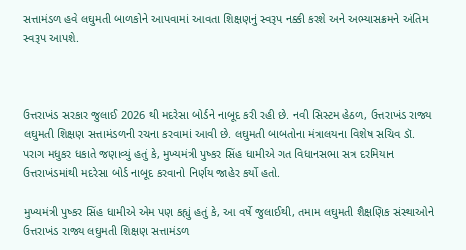સત્તામંડળ હવે લઘુમતી બાળકોને આપવામાં આવતા શિક્ષણનું સ્વરૂપ નક્કી કરશે અને અભ્યાસક્રમને અંતિમ સ્વરૂપ આપશે.



ઉત્તરાખંડ સરકાર જુલાઈ 2026 થી મદરેસા બોર્ડને નાબૂદ કરી રહી છે. નવી સિસ્ટમ હેઠળ, ઉત્તરાખંડ રાજ્ય લઘુમતી શિક્ષણ સત્તામંડળની રચના કરવામાં આવી છે. લઘુમતી બાબતોના મંત્રાલયના વિશેષ સચિવ ડૉ. પરાગ મધુકર ધકાતે જણાવ્યું હતું કે, મુખ્યમંત્રી પુષ્કર સિંહ ધામીએ ગત વિધાનસભા સત્ર દરમિયાન ઉત્તરાખંડમાંથી મદરેસા બોર્ડ નાબૂદ કરવાનો નિર્ણય જાહેર કર્યો હતો.

મુખ્યમંત્રી પુષ્કર સિંહ ધામીએ એમ પણ કહ્યું હતું કે, આ વર્ષે જુલાઈથી, તમામ લઘુમતી શૈક્ષણિક સંસ્થાઓને ઉત્તરાખંડ રાજ્ય લઘુમતી શિક્ષણ સત્તામંડળ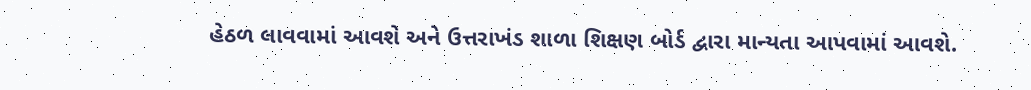હેઠળ લાવવામાં આવશે અને ઉત્તરાખંડ શાળા શિક્ષણ બોર્ડ દ્વારા માન્યતા આપવામાં આવશે.